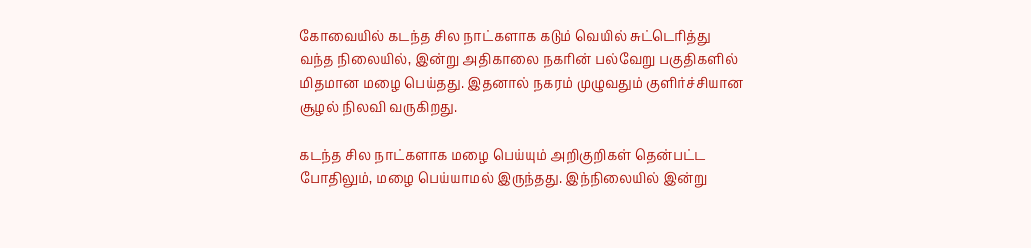கோவையில் கடந்த சில நாட்களாக கடும் வெயில் சுட்டெரித்து வந்த நிலையில், இன்று அதிகாலை நகரின் பல்வேறு பகுதிகளில் மிதமான மழை பெய்தது. இதனால் நகரம் முழுவதும் குளிர்ச்சியான சூழல் நிலவி வருகிறது.

கடந்த சில நாட்களாக மழை பெய்யும் அறிகுறிகள் தென்பட்ட போதிலும், மழை பெய்யாமல் இருந்தது. இந்நிலையில் இன்று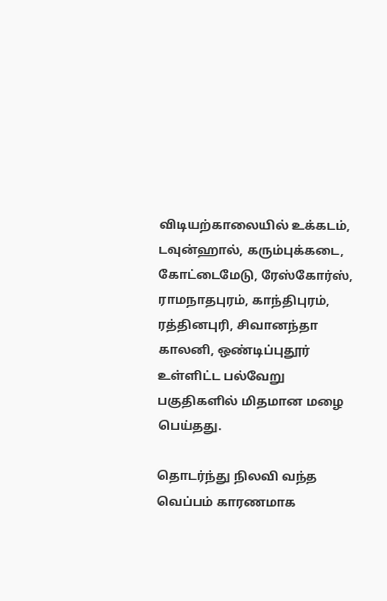விடியற்காலையில் உக்கடம், டவுன்ஹால், கரும்புக்கடை, கோட்டைமேடு, ரேஸ்கோர்ஸ், ராமநாதபுரம், காந்திபுரம், ரத்தினபுரி, சிவானந்தா காலனி, ஒண்டிப்புதூர் உள்ளிட்ட பல்வேறு பகுதிகளில் மிதமான மழை பெய்தது.

தொடர்ந்து நிலவி வந்த வெப்பம் காரணமாக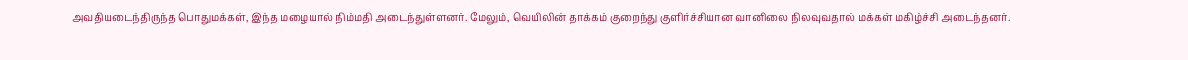அவதியடைந்திருந்த பொதுமக்கள், இந்த மழையால் நிம்மதி அடைந்துள்ளனர். மேலும், வெயிலின் தாக்கம் குறைந்து குளிர்ச்சியான வானிலை நிலவுவதால் மக்கள் மகிழ்ச்சி அடைந்தனர்.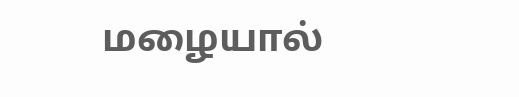மழையால்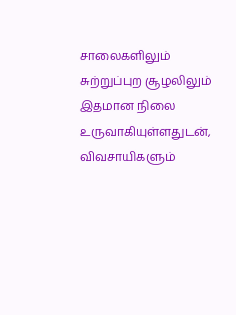சாலைகளிலும் சுற்றுப்புற சூழலிலும் இதமான நிலை உருவாகியுள்ளதுடன், விவசாயிகளும்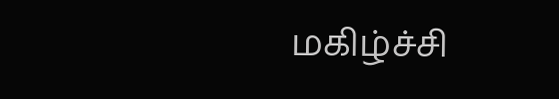மகிழ்ச்சி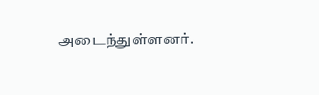அடைந்துள்ளனர்.